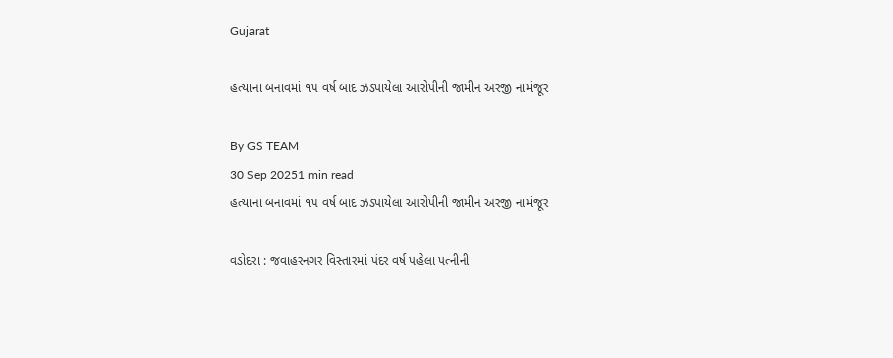Gujarat

હત્યાના બનાવમાં ૧૫ વર્ષ બાદ ઝડપાયેલા આરોપીની જામીન અરજી નામંજૂર

By GS TEAM
30 Sep 20251 min read
હત્યાના બનાવમાં ૧૫ વર્ષ બાદ ઝડપાયેલા આરોપીની જામીન અરજી નામંજૂર

વડોદરા : જવાહરનગર વિસ્તારમાં પંદર વર્ષ પહેલા પત્નીની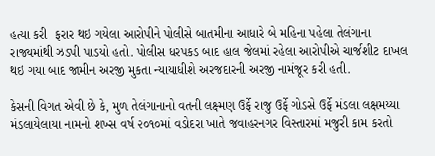હત્યા કરી  ફરાર થઇ ગયેલા આરોપીને પોલીસે બાતમીના આધારે બે મહિના પહેલા તેલંગાના રાજ્યમાંથી ઝડપી પાડયો હતો. પોલીસ ધરપકડ બાદ હાલ જેલમાં રહેલા આરોપીએ ચાર્જશીટ દાખલ થઇ ગયા બાદ જામીન અરજી મુકતા ન્યાયાધીશે અરજદારની અરજી નામંજૂર કરી હતી.

કેસની વિગત એવી છે કે, મુળ તેલંગાનાનો વતની લક્ષ્મણ ઉર્ફે રાજુ ઉર્ફે ગોડસે ઉર્ફે મંડલા લક્ષમય્યા મંડલાયેલાયા નામનો શખ્સ વર્ષ ૨૦૧૦માં વડોદરા ખાતે જવાહરનગર વિસ્તારમાં મજુરી કામ કરતો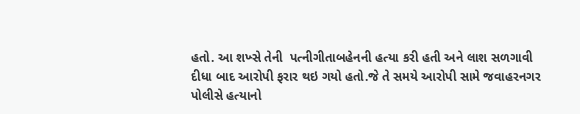હતો. આ શખ્સે તેની  પત્નીગીતાબહેનની હત્યા કરી હતી અને લાશ સળગાવી દીધા બાદ આરોપી ફરાર થઇ ગયો હતો.જે તે સમયે આરોપી સામે જવાહરનગર પોલીસે હત્યાનો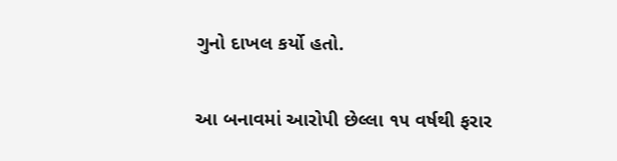ગુનો દાખલ કર્યો હતો.

આ બનાવમાં આરોપી છેલ્લા ૧૫ વર્ષથી ફરાર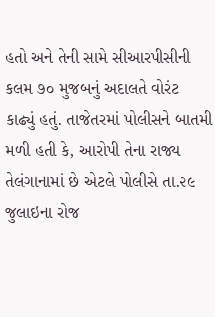હતો અને તેની સામે સીઆરપીસીની કલમ ૭૦ મુજબનું અદાલતે વોરંટ કાઢ્યું હતું. તાજેતરમાં પોલીસને બાતમી મળી હતી કે, આરોપી તેના રાજ્ય તેલંગાનામાં છે એટલે પોલીસે તા.૨૯ જુલાઇના રોજ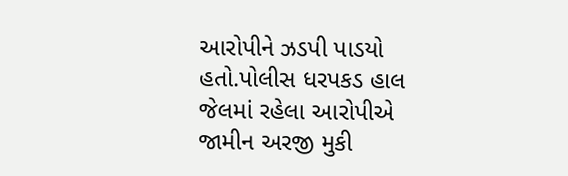આરોપીને ઝડપી પાડયો હતો.પોલીસ ધરપકડ હાલ જેલમાં રહેલા આરોપીએ જામીન અરજી મુકી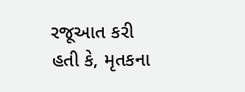રજૂઆત કરી હતી કે, મૃતકના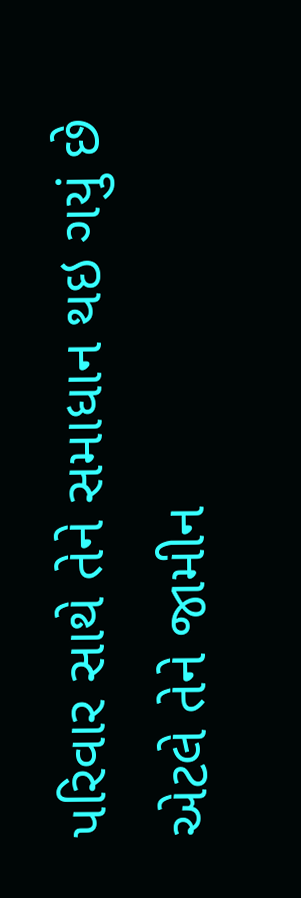પરિવાર સાથે તેને સમાધાન થઇ ગયું છે એટલે તેને જામીન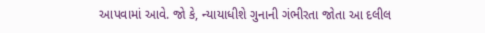આપવામાં આવે. જો કે, ન્યાયાધીશે ગુનાની ગંભીરતા જોતા આ દલીલ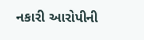નકારી આરોપીની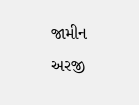જામીન અરજી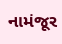નામંજૂર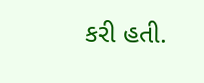કરી હતી.